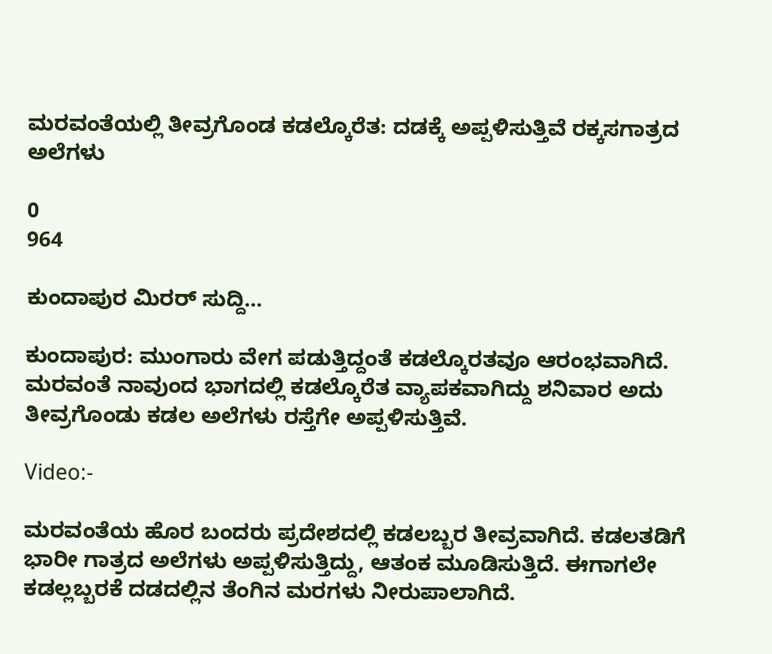ಮರವಂತೆಯಲ್ಲಿ ತೀವ್ರಗೊಂಡ ಕಡಲ್ಕೊರೆತ: ದಡಕ್ಕೆ ಅಪ್ಪಳಿಸುತ್ತಿವೆ ರಕ್ಕಸಗಾತ್ರದ ಅಲೆಗಳು

0
964

ಕುಂದಾಪುರ ಮಿರರ್ ಸುದ್ದಿ…

ಕುಂದಾಪುರ: ಮುಂಗಾರು ವೇಗ ಪಡುತ್ತಿದ್ದಂತೆ ಕಡಲ್ಕೊರತವೂ ಆರಂಭವಾಗಿದೆ. ಮರವಂತೆ ನಾವುಂದ ಭಾಗದಲ್ಲಿ ಕಡಲ್ಕೊರೆತ ವ್ಯಾಪಕವಾಗಿದ್ದು ಶನಿವಾರ ಅದು ತೀವ್ರಗೊಂಡು ಕಡಲ ಅಲೆಗಳು ರಸ್ತೆಗೇ ಅಪ್ಪಳಿಸುತ್ತಿವೆ.

Video:-

ಮರವಂತೆಯ ಹೊರ ಬಂದರು ಪ್ರದೇಶದಲ್ಲಿ ಕಡಲಬ್ಬರ ತೀವ್ರವಾಗಿದೆ. ಕಡಲತಡಿಗೆ ಭಾರೀ ಗಾತ್ರದ ಅಲೆಗಳು ಅಪ್ಪಳಿಸುತ್ತಿದ್ದು, ಆತಂಕ ಮೂಡಿಸುತ್ತಿದೆ. ಈಗಾಗಲೇ ಕಡಲ್ಲಬ್ಬರಕೆ ದಡದಲ್ಲಿನ ತೆಂಗಿನ ಮರಗಳು ನೀರುಪಾಲಾಗಿದೆ.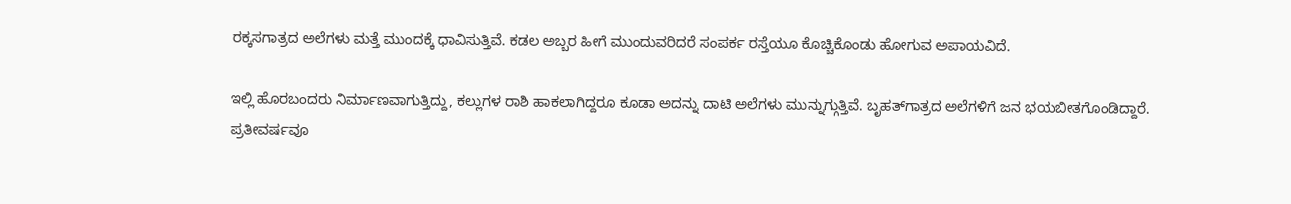ರಕ್ಕಸಗಾತ್ರದ ಅಲೆಗಳು ಮತ್ತೆ ಮುಂದಕ್ಕೆ ಧಾವಿಸುತ್ತಿವೆ. ಕಡಲ ಅಬ್ಬರ ಹೀಗೆ ಮುಂದುವರಿದರೆ ಸಂಪರ್ಕ ರಸ್ತೆಯೂ ಕೊಚ್ಚಿಕೊಂಡು ಹೋಗುವ ಅಪಾಯವಿದೆ.

ಇಲ್ಲಿ ಹೊರಬಂದರು ನಿರ್ಮಾಣವಾಗುತ್ತಿದ್ದು, ಕಲ್ಲುಗಳ ರಾಶಿ ಹಾಕಲಾಗಿದ್ದರೂ ಕೂಡಾ ಅದನ್ನು ದಾಟಿ ಅಲೆಗಳು ಮುನ್ನುಗ್ಗುತ್ತಿವೆ. ಬೃಹತ್‍ಗಾತ್ರದ ಅಲೆಗಳಿಗೆ ಜನ ಭಯಬೀತಗೊಂಡಿದ್ದಾರೆ.
ಪ್ರತೀವರ್ಷವೂ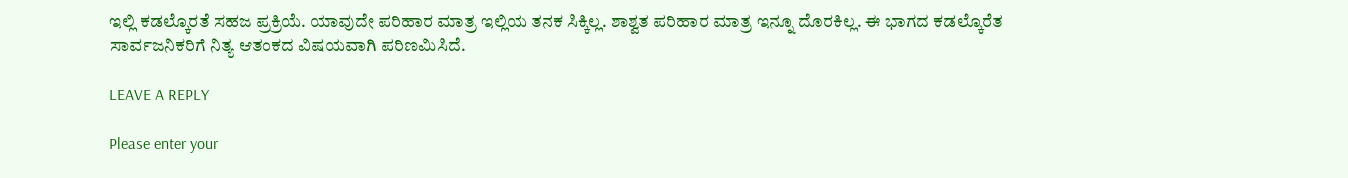ಇಲ್ಲಿ ಕಡಲ್ಕೊರತೆ ಸಹಜ ಪ್ರಕ್ರಿಯೆ. ಯಾವುದೇ ಪರಿಹಾರ ಮಾತ್ರ ಇಲ್ಲಿಯ ತನಕ ಸಿಕ್ಕಿಲ್ಲ. ಶಾಶ್ವತ ಪರಿಹಾರ ಮಾತ್ರ ಇನ್ನೂ ದೊರಕಿಲ್ಲ. ಈ ಭಾಗದ ಕಡಲ್ಕೊರೆತ ಸಾರ್ವಜನಿಕರಿಗೆ ನಿತ್ಯ ಆತಂಕದ ವಿಷಯವಾಗಿ ಪರಿಣಮಿಸಿದೆ.

LEAVE A REPLY

Please enter your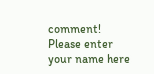comment!
Please enter your name here